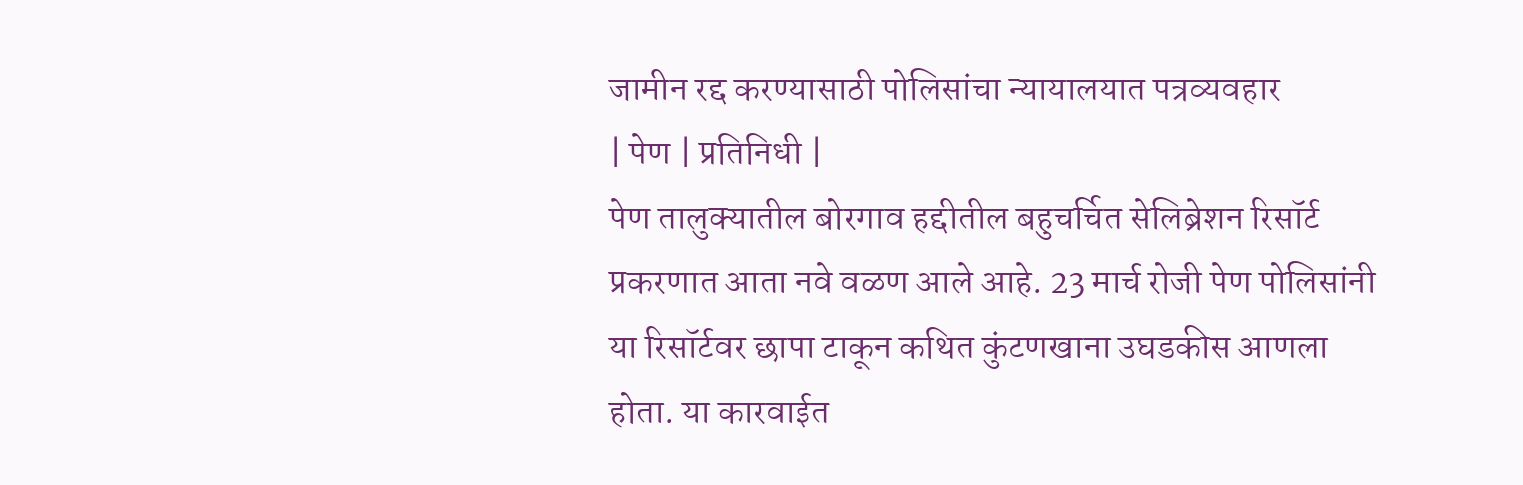जामीन रद्द करण्यासाठी पोलिसांचा न्यायालयात पत्रव्यवहार
| पेण | प्रतिनिधी |
पेण तालुक्यातील बोरगाव हद्दीतील बहुचर्चित सेलिब्रेशन रिसॉर्ट प्रकरणात आता नवे वळण आले आहे. 23 मार्च रोजी पेण पोलिसांनी या रिसॉर्टवर छापा टाकून कथित कुंटणखाना उघडकीस आणला होता. या कारवाईत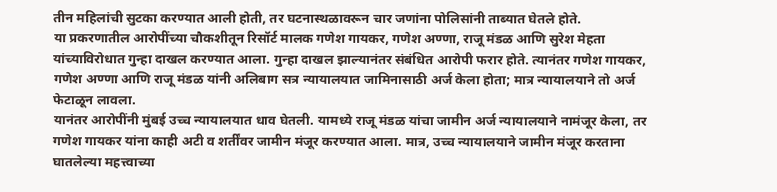तीन महिलांची सुटका करण्यात आली होती, तर घटनास्थळावरून चार जणांना पोलिसांनी ताब्यात घेतले होते.
या प्रकरणातील आरोपींच्या चौकशीतून रिसॉर्ट मालक गणेश गायकर, गणेश अण्णा, राजू मंडळ आणि सुरेश मेहता यांच्याविरोधात गुन्हा दाखल करण्यात आला. गुन्हा दाखल झाल्यानंतर संबंधित आरोपी फरार होते. त्यानंतर गणेश गायकर, गणेश अण्णा आणि राजू मंडळ यांनी अलिबाग सत्र न्यायालयात जामिनासाठी अर्ज केला होता; मात्र न्यायालयाने तो अर्ज फेटाळून लावला.
यानंतर आरोपींनी मुंबई उच्च न्यायालयात धाव घेतली. यामध्ये राजू मंडळ यांचा जामीन अर्ज न्यायालयाने नामंजूर केला, तर गणेश गायकर यांना काही अटी व शर्तींवर जामीन मंजूर करण्यात आला. मात्र, उच्च न्यायालयाने जामीन मंजूर करताना घातलेल्या महत्त्वाच्या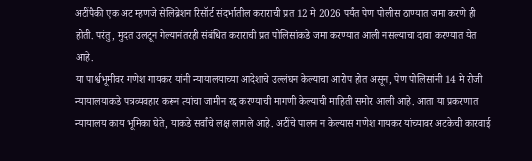अटींपैकी एक अट म्हणजे सेलिब्रेशन रिसॉर्ट संदर्भातील कराराची प्रत 12 मे 2026 पर्यंत पेण पोलीस ठाण्यात जमा करणे ही होती. परंतु, मुदत उलटून गेल्यानंतरही संबंधित कराराची प्रत पोलिसांकडे जमा करण्यात आली नसल्याचा दावा करण्यात येत आहे.
या पार्श्वभूमीवर गणेश गायकर यांनी न्यायालयाच्या आदेशाचे उल्लंघन केल्याचा आरोप होत असून, पेण पोलिसांनी 14 मे रोजी न्यायालयाकडे पत्रव्यवहार करून त्यांचा जामीन रद्द करण्याची मागणी केल्याची माहिती समोर आली आहे. आता या प्रकरणात न्यायालय काय भूमिका घेते, याकडे सर्वांचे लक्ष लागले आहे. अटींचे पालन न केल्यास गणेश गायकर यांच्यावर अटकेची कारवाई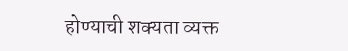होण्याची शक्यता व्यक्त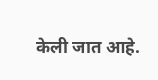केली जात आहे.